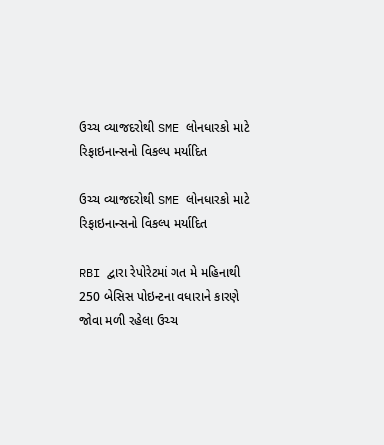ઉચ્ચ વ્યાજદરોથી SME લોનધારકો માટે રિફાઇનાન્સનો વિકલ્પ મર્યાદિત

ઉચ્ચ વ્યાજદરોથી SME લોનધારકો માટે રિફાઇનાન્સનો વિકલ્પ મર્યાદિત

RBI દ્વારા રેપોરેટમાં ગત મે મહિનાથી 250 બેસિસ પોઇન્ટના વધારાને કારણે જોવા મળી રહેલા ઉચ્ચ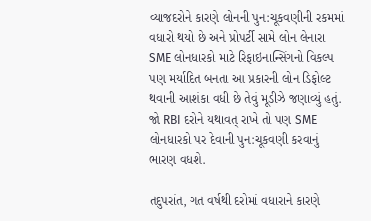વ્યાજદરોને કારણે લોનની પુન:ચૂકવણીની રકમમાં વધારો થયો છે અને પ્રોપર્ટી સામે લોન લેનારા SME લોનધારકો માટે રિફાઇનાન્સિંગનો વિકલ્પ પણ મર્યાદિત બનતા આ પ્રકારની લોન ડિફોલ્ટ થવાની આશંકા વધી છે તેવું મૂડીઝે જણાવ્યું હતું. જો RBI દરોને યથાવત્ રાખે તો પણ SME લોનધારકો પર દેવાની પુન:ચૂકવણી કરવાનું ભારણ વધશે.

તદુપરાંત, ગત વર્ષથી દરોમાં વધારાને કારણે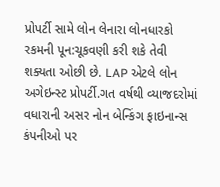પ્રોપર્ટી સામે લોન લેનારા લોનધારકો રકમની પૂન:ચૂકવણી કરી શકે તેવી શક્યતા ઓછી છે. LAP એટલે લોન અગેઇન્સ્ટ પ્રોપર્ટી.ગત વર્ષથી વ્યાજદરોમાં વધારાની અસર નોન બેન્કિંગ ફાઇનાન્સ કંપનીઓ પર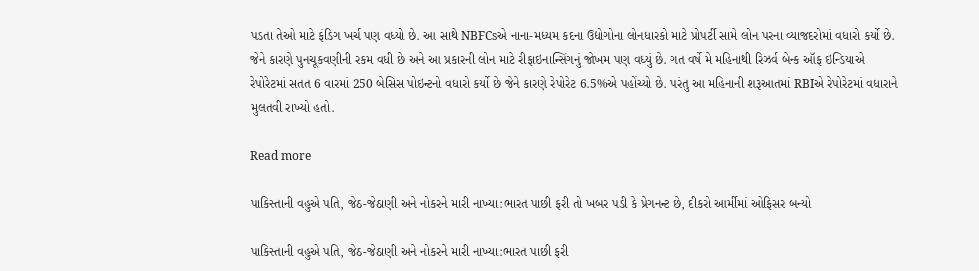પડતા તેઓ માટે ફંડિગ ખર્ચ પણ વધ્યો છે. આ સાથે NBFCsએ નાના-મધ્યમ કદના ઉદ્યોગોના લોનધારકો માટે પ્રોપર્ટી સામે લોન પરના વ્યાજદરોમાં વધારો કર્યો છે. જેને કારણે પુનચૂકવણીની રકમ વધી છે અને આ પ્રકારની લોન માટે રીફાઇનાન્સિંગનું જોખમ પણ વધ્યું છે. ગત વર્ષે મે મહિનાથી રિઝર્વ બેન્ક ઑફ ઇન્ડિયાએ રેપોરેટમાં સતત 6 વારમાં 250 બેસિસ પોઇન્ટનો વધારો કર્યો છે જેને કારણે રેપોરેટ 6.5%એ પહોંચ્યો છે. પરંતુ આ મહિનાની શરૂઆતમાં RBIએ રેપોરેટમાં વધારાને મુલતવી રાખ્યો હતો.

Read more

પાકિસ્તાની વહુએ પતિ, જેઠ-જેઠાણી અને નોકરને મારી નાખ્યા:ભારત પાછી ફરી તો ખબર પડી કે પ્રેગનન્ટ છે, દીકરો આર્મીમાં ઓફિસર બન્યો

પાકિસ્તાની વહુએ પતિ, જેઠ-જેઠાણી અને નોકરને મારી નાખ્યા:ભારત પાછી ફરી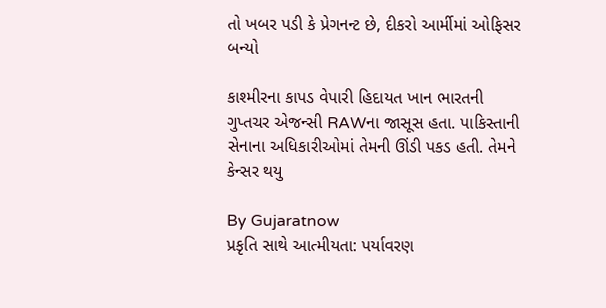તો ખબર પડી કે પ્રેગનન્ટ છે, દીકરો આર્મીમાં ઓફિસર બન્યો

કાશ્મીરના કાપડ વેપારી હિદાયત ખાન ભારતની ગુપ્તચર એજન્સી RAWના જાસૂસ હતા. પાકિસ્તાની સેનાના અધિકારીઓમાં તેમની ઊંડી પકડ હતી. તેમને કેન્સર થયુ

By Gujaratnow
પ્રકૃતિ સાથે આત્મીયતા: પર્યાવરણ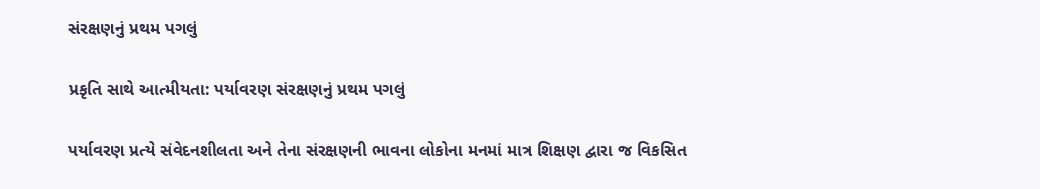સંરક્ષણનું પ્રથમ પગલું

પ્રકૃતિ સાથે આત્મીયતા: પર્યાવરણ સંરક્ષણનું પ્રથમ પગલું

પર્યાવરણ પ્રત્યે સંવેદનશીલતા અને તેના સંરક્ષણની ભાવના લોકોના મનમાં માત્ર શિક્ષણ દ્વારા જ વિકસિત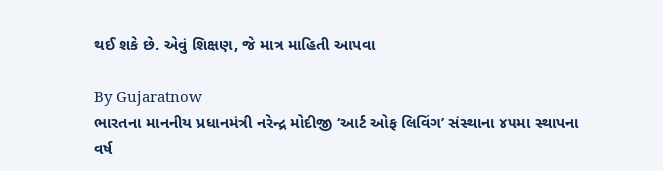થઈ શકે છે. એવું શિક્ષણ, જે માત્ર માહિતી આપવા

By Gujaratnow
ભારતના માનનીય પ્રધાનમંત્રી નરેન્દ્ર મોદીજી ‘આર્ટ ઓફ લિવિંગ’ સંસ્થાના ૪૫મા સ્થાપના વર્ષ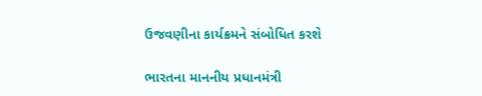ઉજવણીના કાર્યક્રમને સંબોધિત કરશે

ભારતના માનનીય પ્રધાનમંત્રી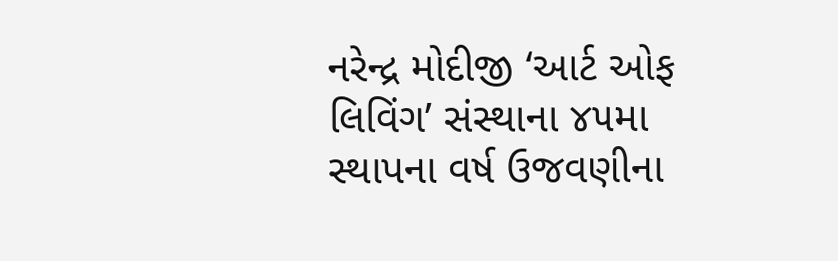નરેન્દ્ર મોદીજી ‘આર્ટ ઓફ લિવિંગ’ સંસ્થાના ૪૫મા સ્થાપના વર્ષ ઉજવણીના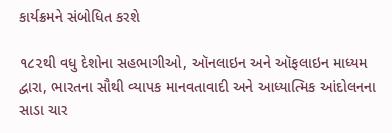કાર્યક્રમને સંબોધિત કરશે

૧૮૨થી વધુ દેશોના સહભાગીઓ, ઑનલાઇન અને ઑફલાઇન માધ્યમ દ્વારા, ભારતના સૌથી વ્યાપક માનવતાવાદી અને આધ્યાત્મિક આંદોલનના સાડા ચાર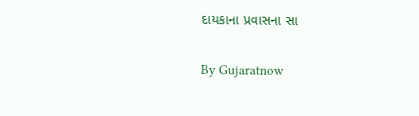દાયકાના પ્રવાસના સા

By Gujaratnow